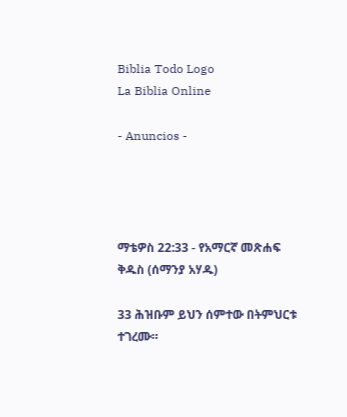Biblia Todo Logo
La Biblia Online

- Anuncios -




ማቴዎስ 22:33 - የአማርኛ መጽሐፍ ቅዱስ (ሰማንያ አሃዱ)

33 ሕዝቡም ይህን ሰምተው በትምህርቱ ተገረሙ።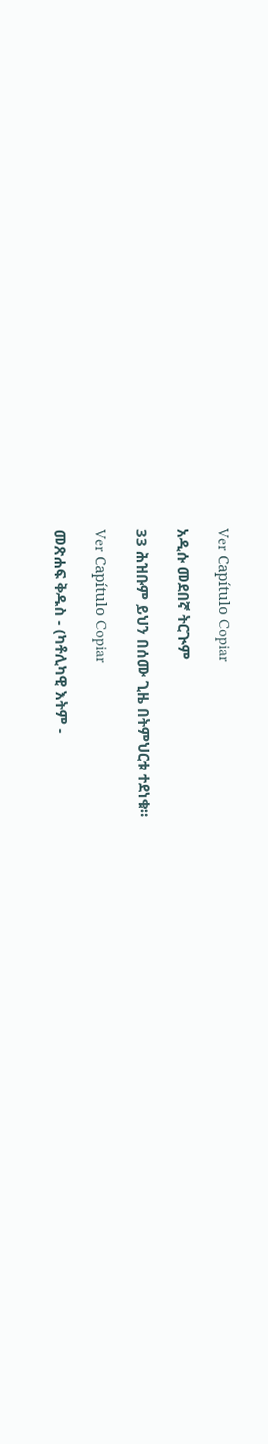Ver Capítulo Copiar

አዲሱ መደበኛ ትርጒም

33 ሕዝቡም ይህን በሰሙ ጊዜ በትምህርቱ ተደነቁ።

Ver Capítulo Copiar

መጽሐፍ ቅዱስ - (ካቶሊካዊ እትም -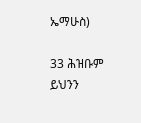ኤማሁስ)

33 ሕዝቡም ይህንን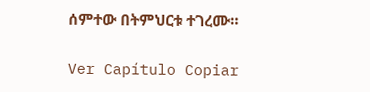ሰምተው በትምህርቱ ተገረሙ።

Ver Capítulo Copiar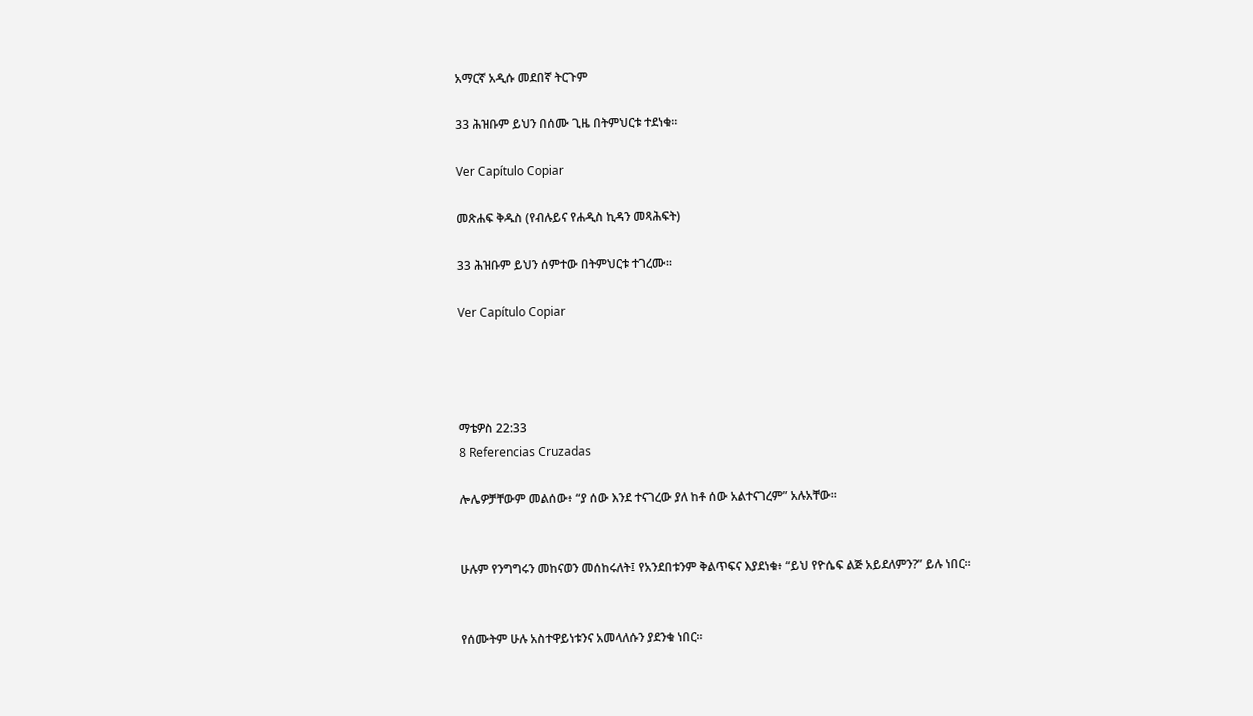አማርኛ አዲሱ መደበኛ ትርጉም

33 ሕዝቡም ይህን በሰሙ ጊዜ በትምህርቱ ተደነቁ።

Ver Capítulo Copiar

መጽሐፍ ቅዱስ (የብሉይና የሐዲስ ኪዳን መጻሕፍት)

33 ሕዝቡም ይህን ሰምተው በትምህርቱ ተገረሙ።

Ver Capítulo Copiar




ማቴዎስ 22:33
8 Referencias Cruzadas

ሎሌዎቻቸውም መልሰው፥ “ያ ሰው እንደ ተናገረው ያለ ከቶ ሰው አልተናገረም” አሉአቸው።


ሁሉም የንግግሩን መከናወን መሰከሩለት፤ የአንደበቱንም ቅልጥፍና እያደነቁ፥ “ይህ የዮሴፍ ልጅ አይደለምን?” ይሉ ነበር።


የሰሙትም ሁሉ አስተዋይነቱንና አመላለሱን ያደንቁ ነበር።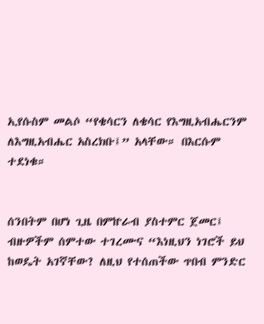ኢየሱስም መልሶ “የቄሳርን ለቄሳር የእግዚአብሔርንም ለእግዚአብሔር አስረክቡ፤” አላቸው። በእርሱም ተደነቁ።


ሰንበትም በሆነ ጊዜ በምኵራብ ያስተምር ጀመር፤ ብዙዎችም ሰምተው ተገረሙና “እነዚህን ነገሮች ይህ ከወዴት አገኛቸው? ለዚህ የተሰጠችው ጥበብ ምንድር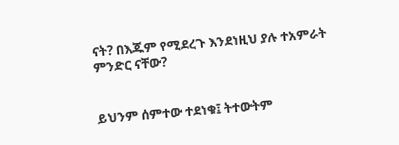ናት? በእጁም የሚደረጉ እንደነዚህ ያሉ ተአምራት ምንድር ናቸው?


ይህንም ሰምተው ተደነቁ፤ ትተውትም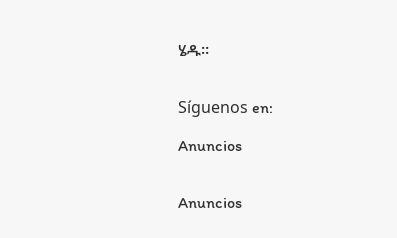ሄዱ።


Síguenos en:

Anuncios


Anuncios